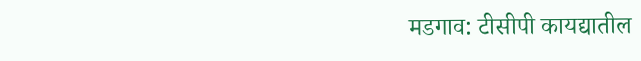मडगाव: टीसीपी कायद्यातील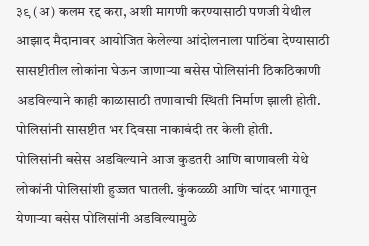३९ (अ) कलम रद्द करा, अशी मागणी करण्यासाठी पणजी येथील आझाद मैदानावर आयोजित केलेल्या आंदोलनाला पाठिंबा देण्यासाठी सासष्टीतील लोकांना घेऊन जाणाऱ्या बसेस पोलिसांनी ठिकठिकाणी अडविल्याने काही काळासाठी तणावाची स्थिती निर्माण झाली होती. पोलिसांनी सासष्टीत भर दिवसा नाकाबंदी तर केली होती.
पोलिसांनी बसेस अडविल्याने आज कुडतरी आणि बाणावली येथे लोकांनी पोलिसांशी हुज्जत घातली. कुंकळ्ळी आणि चांदर भागातून येणाऱ्या बसेस पोलिसांनी अडविल्यामुळे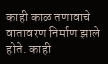काही काळ तणावाचे वातावरण निर्माण झाले होते. काही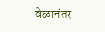वेळानंतर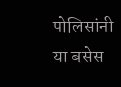पोलिसांनी या बसेस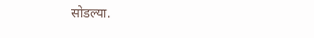सोडल्या.